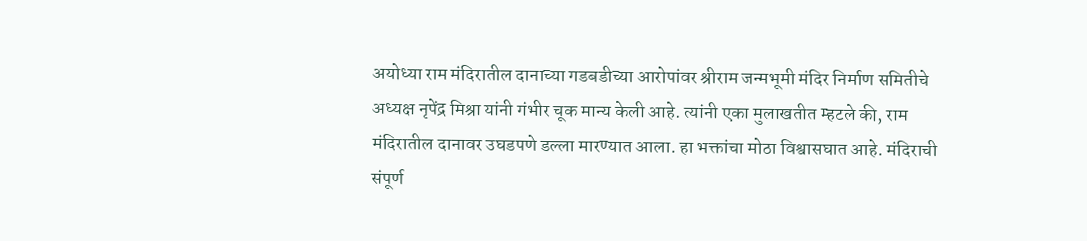अयोध्या राम मंदिरातील दानाच्या गडबडीच्या आरोपांवर श्रीराम जन्मभूमी मंदिर निर्माण समितीचे अध्यक्ष नृपेंद्र मिश्रा यांनी गंभीर चूक मान्य केली आहे. त्यांनी एका मुलाखतीत म्हटले की, राम मंदिरातील दानावर उघडपणे डल्ला मारण्यात आला. हा भक्तांचा मोठा विश्वासघात आहे. मंदिराची संपूर्ण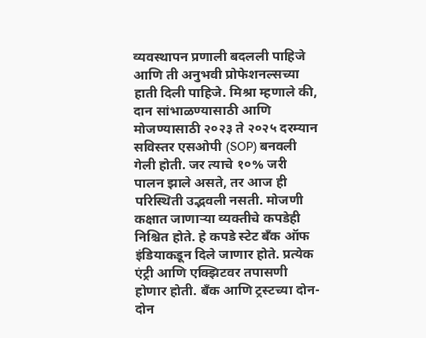व्यवस्थापन प्रणाली बदलली पाहिजे आणि ती अनुभवी प्रोफेशनल्सच्या हाती दिली पाहिजे. मिश्रा म्हणाले की, दान सांभाळण्यासाठी आणि मोजण्यासाठी २०२३ ते २०२५ दरम्यान सविस्तर एसओपी (SOP) बनवली गेली होती. जर त्याचे १०% जरी पालन झाले असते, तर आज ही परिस्थिती उद्भवली नसती. मोजणी कक्षात जाणाऱ्या व्यक्तीचे कपडेही निश्चित होते. हे कपडे स्टेट बँक ऑफ इंडियाकडून दिले जाणार होते. प्रत्येक एंट्री आणि एक्झिटवर तपासणी होणार होती. बँक आणि ट्रस्टच्या दोन-दोन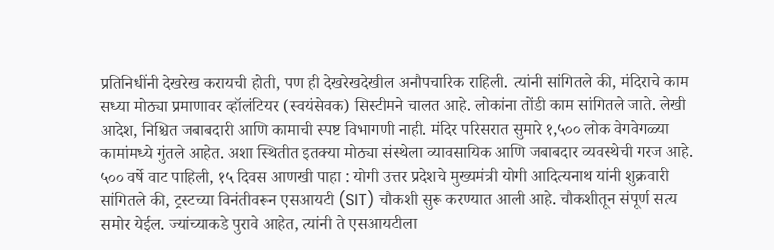प्रतिनिधींनी देखरेख करायची होती, पण ही देखरेखदेखील अनौपचारिक राहिली. त्यांनी सांगितले की, मंदिराचे काम सध्या मोठ्या प्रमाणावर व्हॉलंटियर (स्वयंसेवक) सिस्टीमने चालत आहे. लोकांना तोंडी काम सांगितले जाते. लेखी आदेश, निश्चित जबाबदारी आणि कामाची स्पष्ट विभागणी नाही. मंदिर परिसरात सुमारे १,५०० लोक वेगवेगळ्या कामांमध्ये गुंतले आहेत. अशा स्थितीत इतक्या मोठ्या संस्थेला व्यावसायिक आणि जबाबदार व्यवस्थेची गरज आहे. ५०० वर्षे वाट पाहिली, १५ दिवस आणखी पाहा : योगी उत्तर प्रदेशचे मुख्यमंत्री योगी आदित्यनाथ यांनी शुक्रवारी सांगितले की, ट्रस्टच्या विनंतीवरून एसआयटी (SIT) चौकशी सुरू करण्यात आली आहे. चौकशीतून संपूर्ण सत्य समोर येईल. ज्यांच्याकडे पुरावे आहेत, त्यांनी ते एसआयटीला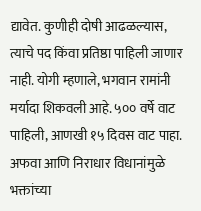द्यावेत. कुणीही दोषी आढळल्यास, त्याचे पद किंवा प्रतिष्ठा पाहिली जाणार नाही. योगी म्हणाले, भगवान रामांनी मर्यादा शिकवली आहे. ५०० वर्षे वाट पाहिली, आणखी १५ दिवस वाट पाहा. अफवा आणि निराधार विधानांमुळे भक्तांच्या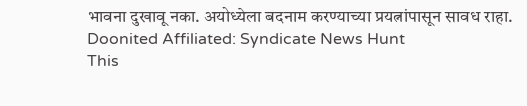भावना दुखावू नका. अयोध्येला बदनाम करण्याच्या प्रयत्नांपासून सावध राहा.
Doonited Affiliated: Syndicate News Hunt
This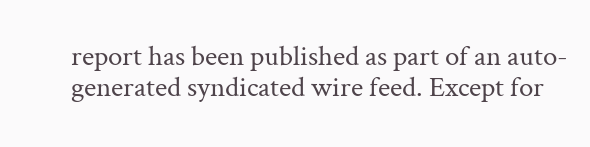report has been published as part of an auto-generated syndicated wire feed. Except for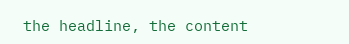the headline, the content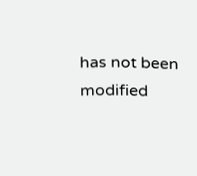has not been modified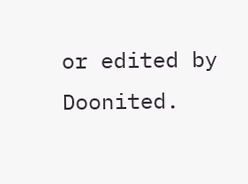or edited by Doonited.